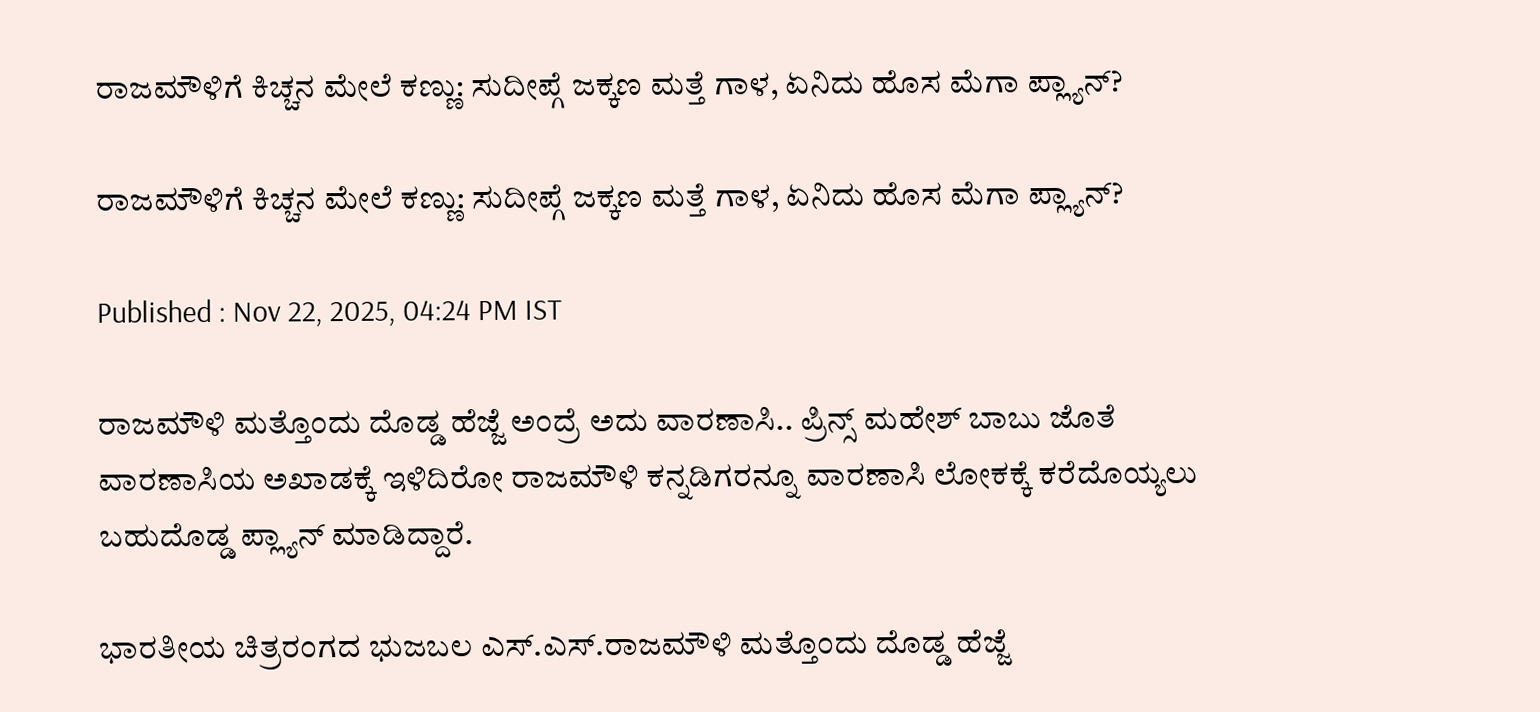ರಾಜಮೌಳಿಗೆ ಕಿಚ್ಚನ ಮೇಲೆ ಕಣ್ಣು: ಸುದೀಪ್ಗೆ ಜಕ್ಕಣ ಮತ್ತೆ ಗಾಳ, ಏನಿದು ಹೊಸ ಮೆಗಾ ಪ್ಲ್ಯಾನ್?

ರಾಜಮೌಳಿಗೆ ಕಿಚ್ಚನ ಮೇಲೆ ಕಣ್ಣು: ಸುದೀಪ್ಗೆ ಜಕ್ಕಣ ಮತ್ತೆ ಗಾಳ, ಏನಿದು ಹೊಸ ಮೆಗಾ ಪ್ಲ್ಯಾನ್?

Published : Nov 22, 2025, 04:24 PM IST

ರಾಜಮೌಳಿ ಮತ್ತೊಂದು ದೊಡ್ಡ ಹೆಜ್ಜೆ ಅಂದ್ರೆ ಅದು ವಾರಣಾಸಿ.. ಪ್ರಿನ್ಸ್ ಮಹೇಶ್ ಬಾಬು ಜೊತೆ ವಾರಣಾಸಿಯ ಅಖಾಡಕ್ಕೆ ಇಳಿದಿರೋ ರಾಜಮೌಳಿ ಕನ್ನಡಿಗರನ್ನೂ ವಾರಣಾಸಿ ಲೋಕಕ್ಕೆ ಕರೆದೊಯ್ಯಲು ಬಹುದೊಡ್ಡ ಪ್ಲ್ಯಾನ್ ಮಾಡಿದ್ದಾರೆ.

ಭಾರತೀಯ ಚಿತ್ರರಂಗದ ಭುಜಬಲ ಎಸ್.ಎಸ್.ರಾಜಮೌಳಿ ಮತ್ತೊಂದು ದೊಡ್ಡ ಹೆಜ್ಜೆ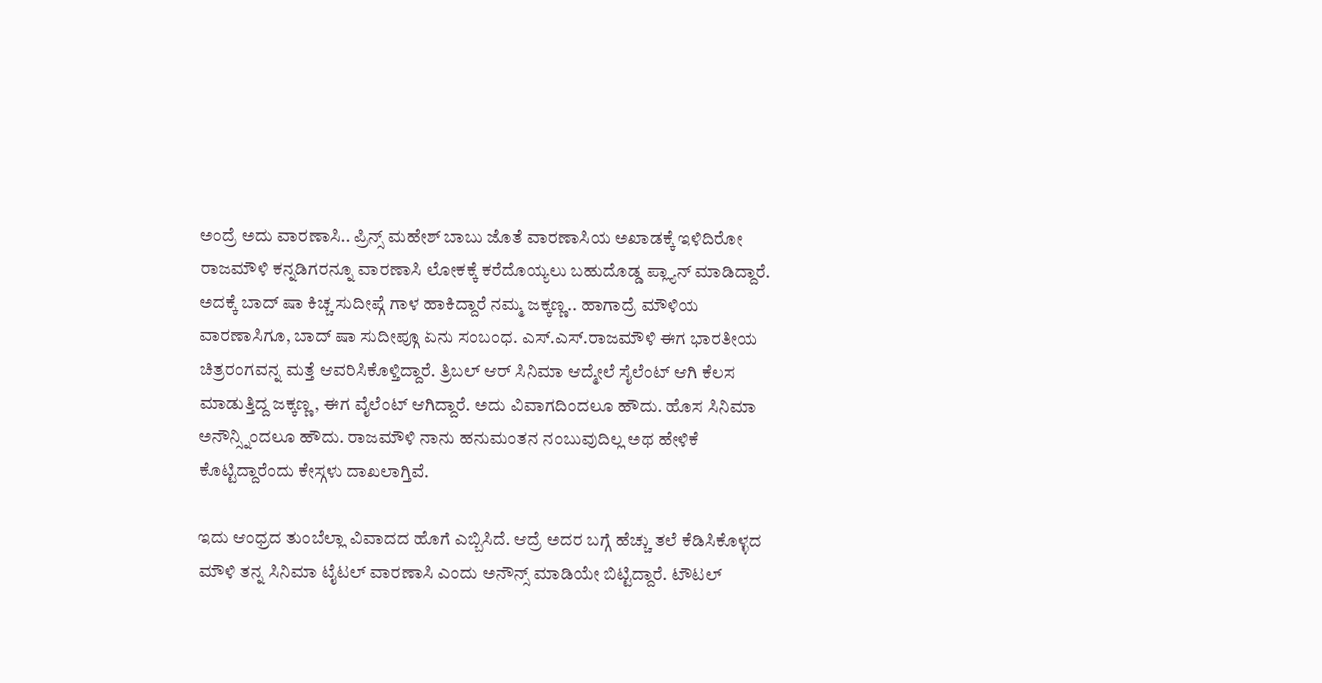ಅಂದ್ರೆ ಅದು ವಾರಣಾಸಿ.. ಪ್ರಿನ್ಸ್ ಮಹೇಶ್ ಬಾಬು ಜೊತೆ ವಾರಣಾಸಿಯ ಅಖಾಡಕ್ಕೆ ಇಳಿದಿರೋ ರಾಜಮೌಳಿ ಕನ್ನಡಿಗರನ್ನೂ ವಾರಣಾಸಿ ಲೋಕಕ್ಕೆ ಕರೆದೊಯ್ಯಲು ಬಹುದೊಡ್ಡ ಪ್ಲ್ಯಾನ್ ಮಾಡಿದ್ದಾರೆ. ಅದಕ್ಕೆ ಬಾದ್ ಷಾ ಕಿಚ್ಚ ಸುದೀಪ್ಗೆ ಗಾಳ ಹಾಕಿದ್ದಾರೆ ನಮ್ಮ ಜಕ್ಕಣ್ಣ.. ಹಾಗಾದ್ರೆ ಮೌಳಿಯ ವಾರಣಾಸಿಗೂ, ಬಾದ್ ಷಾ ಸುದೀಪ್ಗೂ ಏನು ಸಂಬಂಧ. ಎಸ್.ಎಸ್.ರಾಜಮೌಳಿ ಈಗ ಭಾರತೀಯ ಚಿತ್ರರಂಗವನ್ನ ಮತ್ತೆ ಆವರಿಸಿಕೊಳ್ತಿದ್ದಾರೆ. ತ್ರಿಬಲ್ ಆರ್ ಸಿನಿಮಾ ಆದ್ಮೇಲೆ ಸೈಲೆಂಟ್ ಆಗಿ ಕೆಲಸ ಮಾಡುತ್ತಿದ್ದ ಜಕ್ಕಣ್ಣ, ಈಗ ವೈಲೆಂಟ್ ಆಗಿದ್ದಾರೆ. ಅದು ವಿವಾಗದಿಂದಲೂ ಹೌದು. ಹೊಸ ಸಿನಿಮಾ ಅನೌನ್ಸ್ನಿಂದಲೂ ಹೌದು. ರಾಜಮೌಳಿ ನಾನು ಹನುಮಂತನ ನಂಬುವುದಿಲ್ಲ ಅಥ ಹೇಳಿಕೆ ಕೊಟ್ಟಿದ್ದಾರೆಂದು ಕೇಸ್ಗಳು ದಾಖಲಾಗ್ತಿವೆ.

ಇದು ಆಂಧ್ರದ ತುಂಬೆಲ್ಲಾ ವಿವಾದದ ಹೊಗೆ ಎಬ್ಬಿಸಿದೆ. ಆದ್ರೆ ಅದರ ಬಗ್ಗೆ ಹೆಚ್ಚು ತಲೆ ಕೆಡಿಸಿಕೊಳ್ಳದ ಮೌಳಿ ತನ್ನ ಸಿನಿಮಾ ಟೈಟಲ್ ವಾರಣಾಸಿ ಎಂದು ಅನೌನ್ಸ್ ಮಾಡಿಯೇ ಬಿಟ್ಟಿದ್ದಾರೆ. ಟೌಟಲ್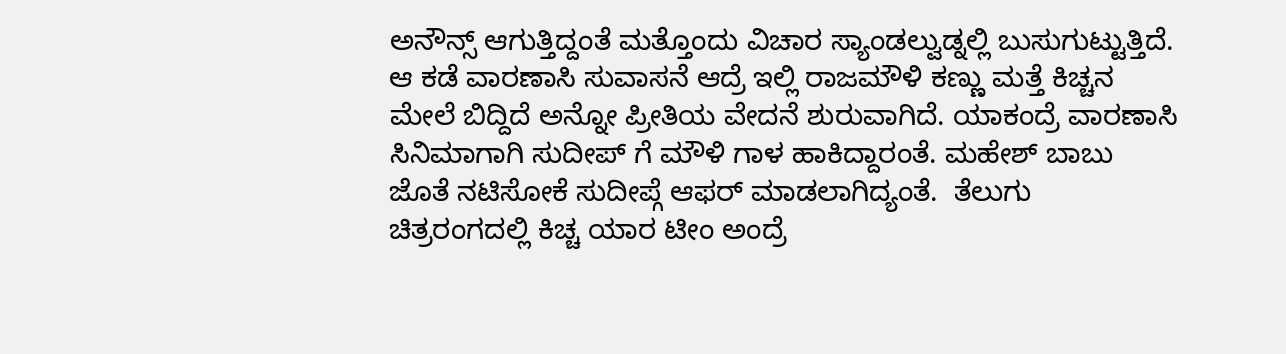ಅನೌನ್ಸ್ ಆಗುತ್ತಿದ್ದಂತೆ ಮತ್ತೊಂದು ವಿಚಾರ ಸ್ಯಾಂಡಲ್ವುಡ್ನಲ್ಲಿ ಬುಸುಗುಟ್ಟುತ್ತಿದೆ. ಆ ಕಡೆ ವಾರಣಾಸಿ ಸುವಾಸನೆ ಆದ್ರೆ ಇಲ್ಲಿ ರಾಜಮೌಳಿ ಕಣ್ಣು ಮತ್ತೆ ಕಿಚ್ಚನ ಮೇಲೆ ಬಿದ್ದಿದೆ ಅನ್ನೋ ಪ್ರೀತಿಯ ವೇದನೆ ಶುರುವಾಗಿದೆ. ಯಾಕಂದ್ರೆ ವಾರಣಾಸಿ ಸಿನಿಮಾಗಾಗಿ ಸುದೀಪ್ ಗೆ ಮೌಳಿ ಗಾಳ ಹಾಕಿದ್ದಾರಂತೆ. ಮಹೇಶ್ ಬಾಬು ಜೊತೆ ನಟಿಸೋಕೆ ಸುದೀಪ್ಗೆ ಆಫರ್ ಮಾಡಲಾಗಿದ್ಯಂತೆ.  ತೆಲುಗು ಚಿತ್ರರಂಗದಲ್ಲಿ ಕಿಚ್ಚ ಯಾರ ಟೀಂ ಅಂದ್ರೆ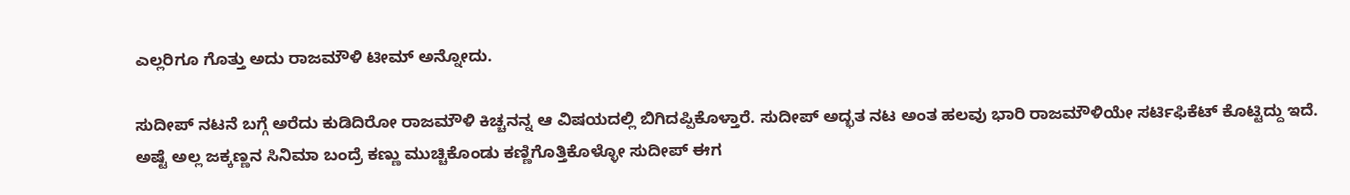ಎಲ್ಲರಿಗೂ ಗೊತ್ತು ಅದು ರಾಜಮೌಳಿ ಟೀಮ್ ಅನ್ನೋದು.

ಸುದೀಪ್ ನಟನೆ ಬಗ್ಗೆ ಅರೆದು ಕುಡಿದಿರೋ ರಾಜಮೌಳಿ ಕಿಚ್ಚನನ್ನ ಆ ವಿಷಯದಲ್ಲಿ ಬಿಗಿದಪ್ಪಿಕೊಳ್ತಾರೆ. ಸುದೀಪ್ ಅದ್ಭತ ನಟ ಅಂತ ಹಲವು ಭಾರಿ ರಾಜಮೌಳಿಯೇ ಸರ್ಟಿಫಿಕೆಟ್ ಕೊಟ್ಟಿದ್ದು ಇದೆ. ಅಷ್ಟೆ ಅಲ್ಲ ಜಕ್ಕಣ್ಣನ ಸಿನಿಮಾ ಬಂದ್ರೆ ಕಣ್ಣು ಮುಚ್ಚಿಕೊಂಡು ಕಣ್ಣಿಗೊತ್ತಿಕೊಳ್ಳೋ ಸುದೀಪ್ ಈಗ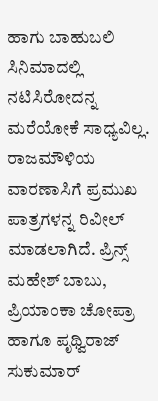ಹಾಗು ಬಾಹುಬಲಿ ಸಿನಿಮಾದಲ್ಲಿ ನಟಿಸಿರೋದನ್ನ ಮರೆಯೋಕೆ ಸಾಧ್ಯವಿಲ್ಲ. ರಾಜಮೌಳಿಯ ವಾರಣಾಸಿಗೆ ಪ್ರಮುಖ ಪಾತ್ರಗಳನ್ನ ರಿವೀಲ್ ಮಾಡಲಾಗಿದೆ. ಪ್ರಿನ್ಸ್ ಮಹೇಶ್ ಬಾಬು, ಪ್ರಿಯಾಂಕಾ ಚೋಪ್ರಾ ಹಾಗೂ ಪೃಥ್ವಿರಾಜ್ ಸುಕುಮಾರ್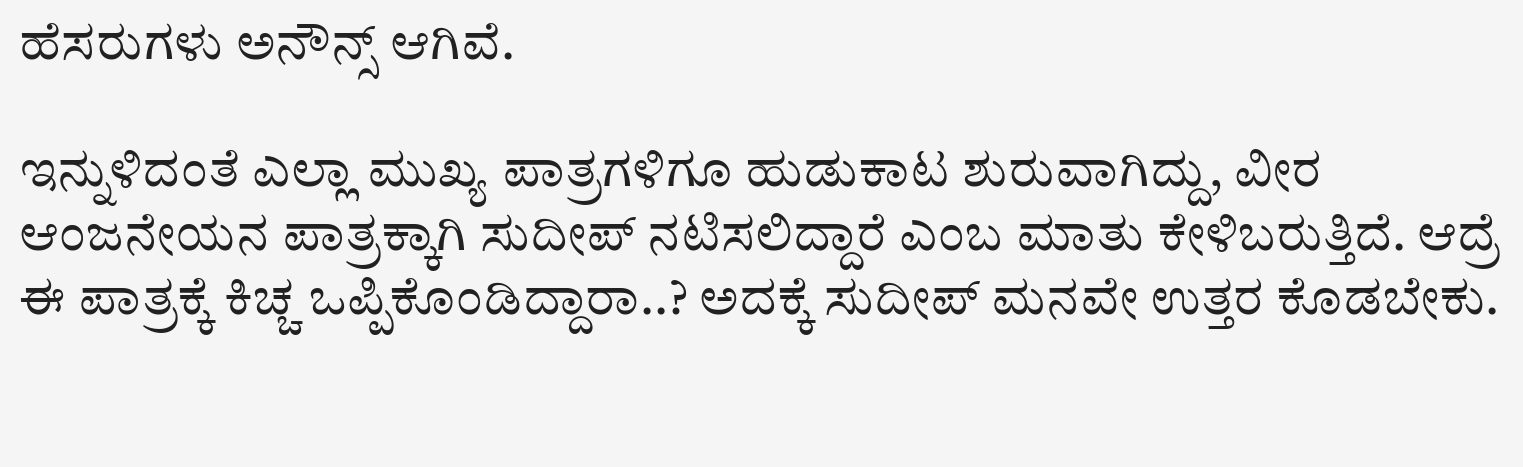ಹೆಸರುಗಳು ಅನೌನ್ಸ್ ಆಗಿವೆ.

ಇನ್ನುಳಿದಂತೆ ಎಲ್ಲಾ ಮುಖ್ಯ ಪಾತ್ರಗಳಿಗೂ ಹುಡುಕಾಟ ಶುರುವಾಗಿದ್ದು, ವೀರ ಆಂಜನೇಯನ ಪಾತ್ರಕ್ಕಾಗಿ ಸುದೀಪ್ ನಟಿಸಲಿದ್ದಾರೆ ಎಂಬ ಮಾತು ಕೇಳಿಬರುತ್ತಿದೆ. ಆದ್ರೆ ಈ ಪಾತ್ರಕ್ಕೆ ಕಿಚ್ಚ ಒಪ್ಪಿಕೊಂಡಿದ್ದಾರಾ..? ಅದಕ್ಕೆ ಸುದೀಪ್ ಮನವೇ ಉತ್ತರ ಕೊಡಬೇಕು.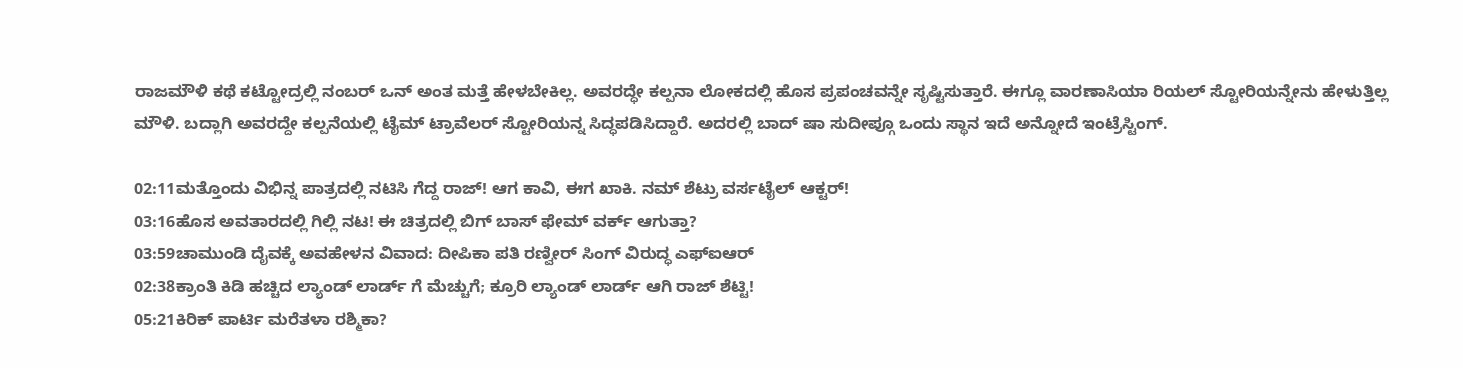ರಾಜಮೌಳಿ ಕಥೆ ಕಟ್ಟೋದ್ರಲ್ಲಿ ನಂಬರ್ ಒನ್ ಅಂತ ಮತ್ತೆ ಹೇಳಬೇಕಿಲ್ಲ. ಅವರದ್ಧೇ ಕಲ್ಪನಾ ಲೋಕದಲ್ಲಿ ಹೊಸ ಪ್ರಪಂಚವನ್ನೇ ಸೃಷ್ಟಿಸುತ್ತಾರೆ. ಈಗ್ಲೂ ವಾರಣಾಸಿಯಾ ರಿಯಲ್ ಸ್ಟೋರಿಯನ್ನೇನು ಹೇಳುತ್ತಿಲ್ಲ ಮೌಳಿ. ಬದ್ಲಾಗಿ ಅವರದ್ದೇ ಕಲ್ಪನೆಯಲ್ಲಿ ಟೈಮ್ ಟ್ರಾವೆಲರ್ ಸ್ಟೋರಿಯನ್ನ ಸಿದ್ಧಪಡಿಸಿದ್ದಾರೆ. ಅದರಲ್ಲಿ ಬಾದ್ ಷಾ ಸುದೀಪ್ಗೂ ಒಂದು ಸ್ಥಾನ ಇದೆ ಅನ್ನೋದೆ ಇಂಟ್ರೆಸ್ಟಿಂಗ್.

02:11ಮತ್ತೊಂದು ವಿಭಿನ್ನ ಪಾತ್ರದಲ್ಲಿ ನಟಿಸಿ ಗೆದ್ದ ರಾಜ್! ಆಗ ಕಾವಿ, ಈಗ ಖಾಕಿ. ನಮ್ ಶೆಟ್ರು ವರ್ಸಟೈಲ್ ಆಕ್ಟರ್!
03:16ಹೊಸ ಅವತಾರದಲ್ಲಿ ಗಿಲ್ಲಿ ನಟ! ಈ ಚಿತ್ರದಲ್ಲಿ ಬಿಗ್ ಬಾಸ್ ಫೇಮ್ ವರ್ಕ್ ಆಗುತ್ತಾ?
03:59ಚಾಮುಂಡಿ ದೈವಕ್ಕೆ ಅವಹೇಳನ ವಿವಾದ: ದೀಪಿಕಾ ಪತಿ ರಣ್ವೀರ್ ಸಿಂಗ್ ವಿರುದ್ಧ ಎಫ್‌ಐಆರ್
02:38ಕ್ರಾಂತಿ ಕಿಡಿ ಹಚ್ಚಿದ ಲ್ಯಾಂಡ್ ಲಾರ್ಡ್ ಗೆ ಮೆಚ್ಚುಗೆ; ಕ್ರೂರಿ ಲ್ಯಾಂಡ್ ಲಾರ್ಡ್ ಆಗಿ ರಾಜ್ ಶೆಟ್ಟಿ!
05:21ಕಿರಿಕ್ ಪಾರ್ಟಿ ಮರೆತಳಾ ರಶ್ಮಿಕಾ?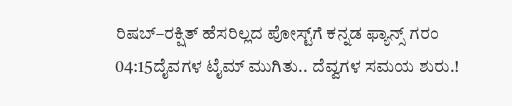ರಿಷಬ್–ರಕ್ಷಿತ್ ಹೆಸರಿಲ್ಲದ ಪೋಸ್ಟ್‌ಗೆ ಕನ್ನಡ ಫ್ಯಾನ್ಸ್ ಗರಂ
04:15ದೈವಗಳ ಟೈಮ್ ಮುಗಿತು.. ದೆವ್ವಗಳ ಸಮಯ ಶುರು.!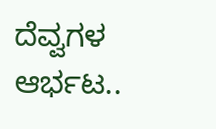ದೆವ್ವಗಳ ಆರ್ಭಟ..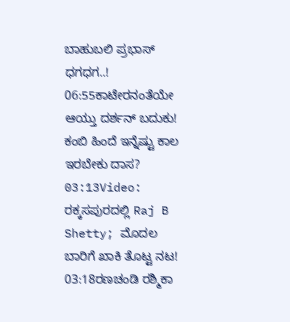ಬಾಹುಬಲಿ ಪ್ರಭಾಸ್ ಧಗಧಗ..!
06:55ಕಾಟೇರನಂತೆಯೇ ಆಯ್ತು ದರ್ಶನ್ ಬದುಕು! ಕಂಬಿ ಹಿಂದೆ ಇನ್ನೆಷ್ಟು ಕಾಲ ಇರಬೇಕು ದಾಸ?
03:13Video: ರಕ್ಕಸಪುರದಲ್ಲಿ Raj B Shetty; ಮೊದಲ ಬಾರಿಗೆ ಖಾಕಿ ತೊಟ್ಟ ನಟ!
03:18ರಣಚಂಡಿ ರಶ್ಮಿಕಾ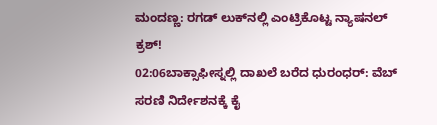ಮಂದಣ್ಣ: ರಗಡ್‌ ಲುಕ್‌ನಲ್ಲಿ ಎಂಟ್ರಿಕೊಟ್ಟ ನ್ಯಾಷನಲ್‌ ಕ್ರಶ್‌!
02:06ಬಾಕ್ಸಾಫೀಸ್ನಲ್ಲಿ ದಾಖಲೆ ಬರೆದ ಧುರಂಧರ್: ವೆಬ್ ಸರಣಿ ನಿರ್ದೇಶನಕ್ಕೆ ಕೈ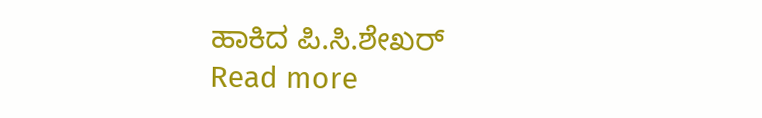ಹಾಕಿದ ಪಿ.ಸಿ.ಶೇಖರ್
Read more